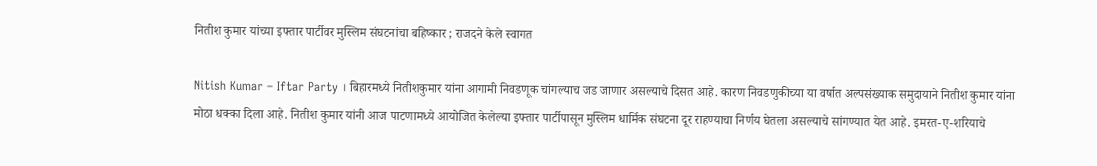नितीश कुमार यांच्या इफ्तार पार्टीवर मुस्लिम संघटनांचा बहिष्कार ; राजदने केले स्वागत

Nitish Kumar – Iftar Party । बिहारमध्ये नितीशकुमार यांना आगामी निवडणूक चांगल्याच जड जाणार असल्याचे दिसत आहे. कारण निवडणुकीच्या या वर्षात अल्पसंख्याक समुदायाने नितीश कुमार यांना मोठा धक्का दिला आहे. नितीश कुमार यांनी आज पाटणामध्ये आयोजित केलेल्या इफ्तार पार्टीपासून मुस्लिम धार्मिक संघटना दूर राहण्याचा निर्णय घेतला असल्याचे सांगण्यात येत आहे. इमरत-ए-शरियाचे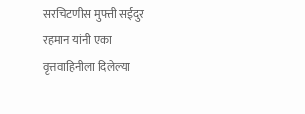सरचिटणीस मुफ्ती सईदुर रहमान यांनी एका वृत्तवाहिनीला दिलेल्या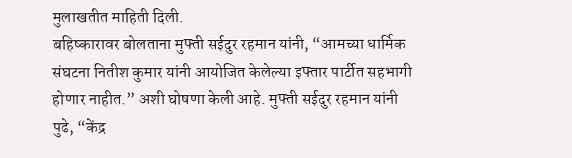मुलाखतीत माहिती दिली.
बहिष्कारावर बोलताना मुफ्ती सईदुर रहमान यांनी, “आमच्या धार्मिक संघटना नितीश कुमार यांनी आयोजित केलेल्या इफ्तार पार्टीत सहभागी होणार नाहीत.” अशी घोषणा केली आहे. मुफ्ती सईदुर रहमान यांनी पुढे, “केंद्र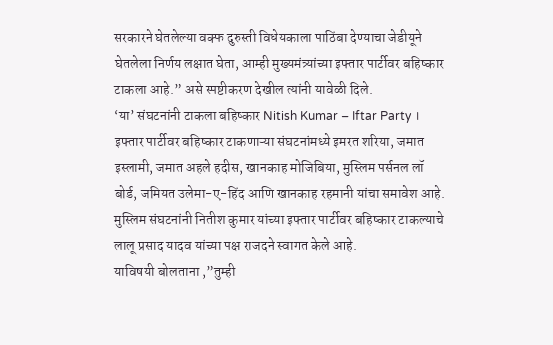सरकारने घेतलेल्या वक्फ दुरुस्ती विधेयकाला पाठिंबा देण्याचा जेडीयूने घेतलेला निर्णय लक्षात घेता, आम्ही मुख्यमंत्र्यांच्या इफ्तार पार्टीवर बहिष्कार टाकला आहे.” असे स्पष्टीकरण देखील त्यांनी यावेळी दिले.
‘या’ संघटनांनी टाकला बहिष्कार Nitish Kumar – Iftar Party ।
इफ्तार पार्टीवर बहिष्कार टाकणाऱ्या संघटनांमध्ये इमरत शरिया, जमात इस्लामी, जमात अहले हदीस, खानकाह मोजिबिया, मुस्लिम पर्सनल लॉ बोर्ड, जमियत उलेमा-ए-हिंद आणि खानकाह रहमानी यांचा समावेश आहे. मुस्लिम संघटनांनी नितीश कुमार यांच्या इफ्तार पार्टीवर बहिष्कार टाकल्याचे लालू प्रसाद यादव यांच्या पक्ष राजदने स्वागत केले आहे.
याविषयी बोलताना ,”तुम्ही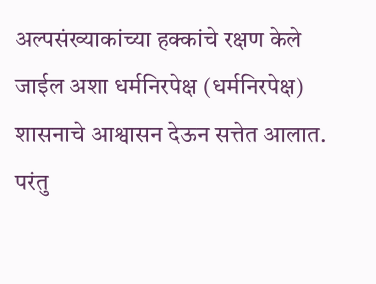अल्पसंख्याकांच्या हक्कांचे रक्षण केले जाईल अशा धर्मनिरपेक्ष (धर्मनिरपेक्ष) शासनाचे आश्वासन देऊन सत्तेत आलात. परंतु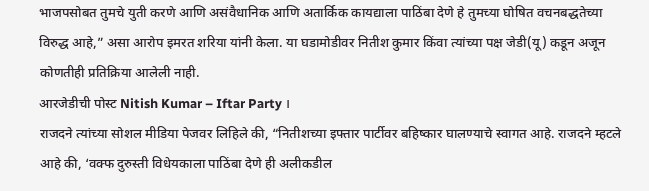भाजपसोबत तुमचे युती करणे आणि असंवैधानिक आणि अतार्किक कायद्याला पाठिंबा देणे हे तुमच्या घोषित वचनबद्धतेच्या विरुद्ध आहे,” असा आरोप इमरत शरिया यांनी केला. या घडामोडीवर नितीश कुमार किंवा त्यांच्या पक्ष जेडी(यू) कडून अजून कोणतीही प्रतिक्रिया आलेली नाही.
आरजेडीची पोस्ट Nitish Kumar – Iftar Party ।
राजदने त्यांच्या सोशल मीडिया पेजवर लिहिले की, “नितीशच्या इफ्तार पार्टीवर बहिष्कार घालण्याचे स्वागत आहे. राजदने म्हटले आहे की, ‘वक्फ दुरुस्ती विधेयकाला पाठिंबा देणे ही अलीकडील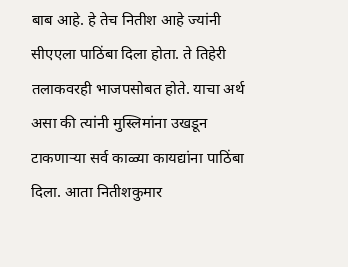बाब आहे. हे तेच नितीश आहे ज्यांनी सीएएला पाठिंबा दिला होता. ते तिहेरी तलाकवरही भाजपसोबत होते. याचा अर्थ असा की त्यांनी मुस्लिमांना उखडून टाकणाऱ्या सर्व काळ्या कायद्यांना पाठिंबा दिला. आता नितीशकुमार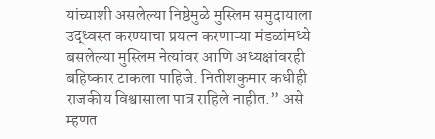यांच्याशी असलेल्या निष्ठेमुळे मुस्लिम समुदायाला उद्ध्वस्त करण्याचा प्रयत्न करणाऱ्या मंडळांमध्ये बसलेल्या मुस्लिम नेत्यांवर आणि अध्यक्षांवरही बहिष्कार टाकला पाहिजे. नितीशकुमार कधीही राजकीय विश्वासाला पात्र राहिले नाहीत.” असे म्हणत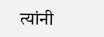त्यांनी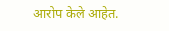आरोप केले आहेत.